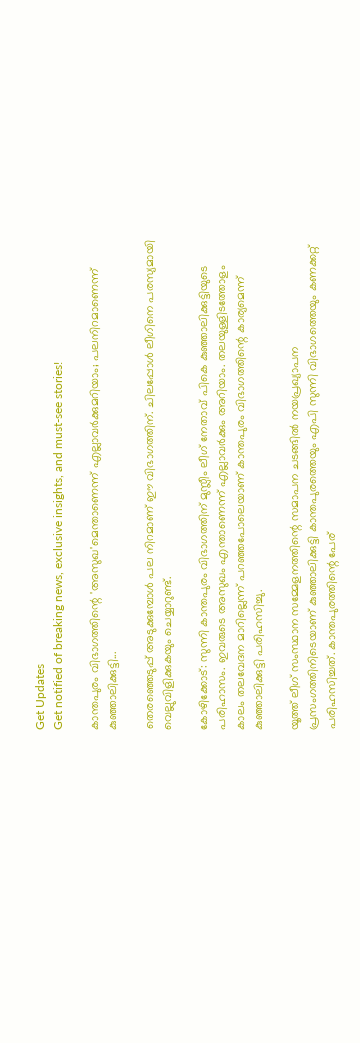Get Updates
Get notified of breaking news, exclusive insights, and must-see stories!

കാന്തപുരം വിഭാഗത്തിന്റെ 'അസുഖ'മെന്താണെന്ന് എല്ലാവര്‍ക്കുമറിയാം; പലനിറമാണെന്ന് കുഞ്ഞാലിക്കുട്ടി...

തെരഞ്ഞെടുപ്പ് അടുക്കുമ്പോള്‍ പല നിറമാണ് ഈ വിഭാഗത്തിന്. ചിലപ്പോള്‍ ലീഗിനെ പരസ്യമായി വെല്ലുവിളിക്കുകയും ചെയ്യാറുണ്ട്.

കോഴിക്കോട്: സുന്നി കാന്തപുരം വിഭാഗത്തിന് മുസ്ലീം ലീഗ് നേതാവ് പികെ കുഞ്ഞാലിക്കുട്ടിയുടെ പരിഹാസം. ഇവരുടെ അസുഖം എന്താണെന്ന് എല്ലാവര്‍ക്കും അറിയാം. തലയുള്ളിടത്തോളം കാലം തലവേദന മാറില്ലെന്ന് പറഞ്ഞപോലെയാണ് കാന്തപുരം വിഭാഗത്തിന്റെ കാര്യമെന്ന് കുഞ്ഞാലിക്കുട്ടി പരിഹസിച്ചു.

യൂത്ത് ലീഗ് സംസ്ഥാന സമ്മേളനത്തിന്റെ സമാപന ചടങ്ങില്‍ നയപ്രഖ്യാപന പ്രസംഗത്തിനിടെയാണ് കുഞ്ഞാലിക്കുട്ടി കാന്തപുരത്തെയും എപി സുന്നി വിഭാഗത്തെയും കണക്കറ്റ് പരിഹസിച്ചത്. കാന്തപുരത്തിന്റെ പേര്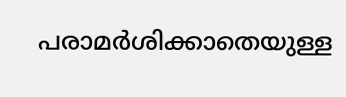പരാമര്‍ശിക്കാതെയുള്ള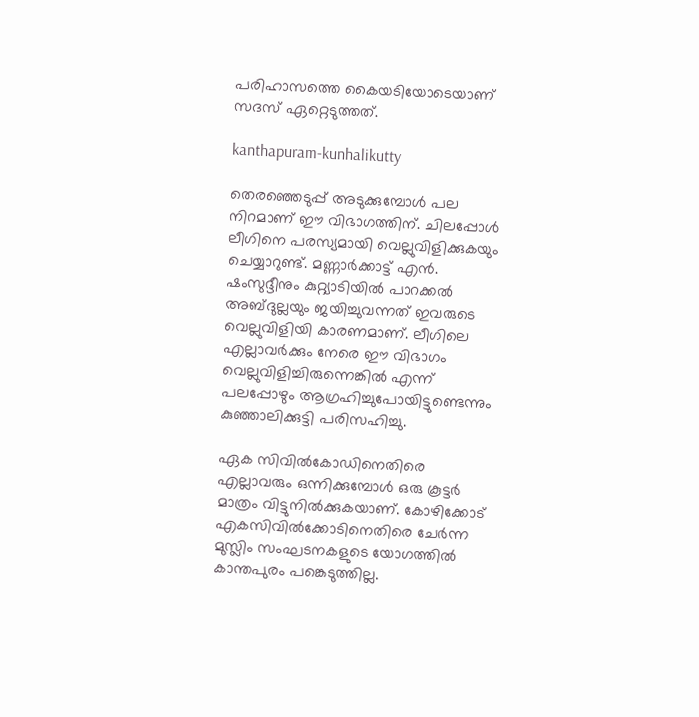പരിഹാസത്തെ കൈയടിയോടെയാണ് സദസ് ഏറ്റെടുത്തത്.

kanthapuram-kunhalikutty

തെരഞ്ഞെടുപ്പ് അടുക്കുമ്പോള്‍ പല നിറമാണ് ഈ വിഭാഗത്തിന്. ചിലപ്പോള്‍ ലീഗിനെ പരസ്യമായി വെല്ലുവിളിക്കുകയും ചെയ്യാറുണ്ട്. മണ്ണാര്‍ക്കാട്ട് എന്‍. ഷംസുദ്ദീനും കുറ്റ്യാടിയില്‍ പാറക്കല്‍ അബ്ദുല്ലയും ജയിച്ചുവന്നത് ഇവരുടെ വെല്ലുവിളിയി കാരണമാണ്. ലീഗിലെ എല്ലാവര്‍ക്കും നേരെ ഈ വിഭാഗം വെല്ലുവിളിച്ചിരുന്നെങ്കില്‍ എന്ന് പലപ്പോഴും ആഗ്രഹിച്ചുപോയിട്ടുണ്ടെന്നും കുഞ്ഞാലിക്കുട്ടി പരിസഹിച്ചു.

ഏക സിവില്‍കോഡിനെതിരെ എല്ലാവരും ഒന്നിക്കുമ്പോള്‍ ഒരു കൂട്ടര്‍ മാത്രം വിട്ടുനില്‍ക്കുകയാണ്. കോഴിക്കോട് എകസിവില്‍ക്കോടിനെതിരെ ചേര്‍ന്ന മുസ്ലിം സംഘടനകളുടെ യോഗത്തില്‍ കാന്തപുരം പങ്കെടുത്തില്ല.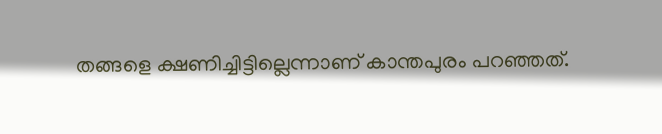തങ്ങളെ ക്ഷണിച്ചിട്ടില്ലെന്നാണ് കാന്തപുരം പറഞ്ഞത്.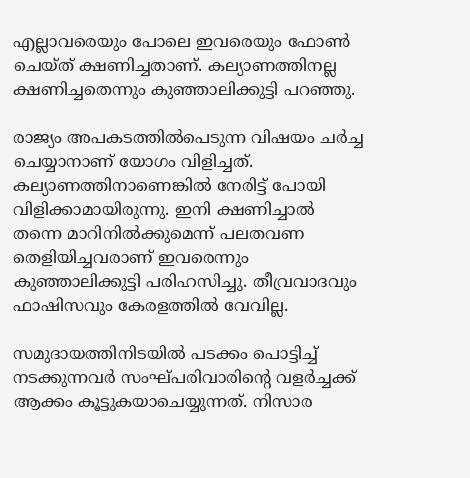എല്ലാവരെയും പോലെ ഇവരെയും ഫോണ്‍ ചെയ്ത് ക്ഷണിച്ചതാണ്. കല്യാണത്തിനല്ല ക്ഷണിച്ചതെന്നും കുഞ്ഞാലിക്കുട്ടി പറഞ്ഞു.

രാജ്യം അപകടത്തില്‍പെടുന്ന വിഷയം ചര്‍ച്ച ചെയ്യാനാണ് യോഗം വിളിച്ചത്. കല്യാണത്തിനാണെങ്കില്‍ നേരിട്ട് പോയി വിളിക്കാമായിരുന്നു. ഇനി ക്ഷണിച്ചാല്‍ തന്നെ മാറിനില്‍ക്കുമെന്ന് പലതവണ തെളിയിച്ചവരാണ് ഇവരെന്നും കുഞ്ഞാലിക്കുട്ടി പരിഹസിച്ചു. തീവ്രവാദവും ഫാഷിസവും കേരളത്തില്‍ വേവില്ല.

സമുദായത്തിനിടയില്‍ പടക്കം പൊട്ടിച്ച് നടക്കുന്നവര്‍ സംഘ്പരിവാരിന്റെ വളര്‍ച്ചക്ക് ആക്കം കൂട്ടുകയാചെയ്യുന്നത്. നിസാര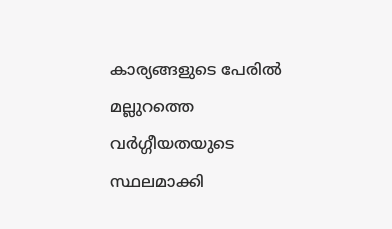കാര്യങ്ങളുടെ പേരില്‍ മല്ലുറത്തെ വര്‍ഗ്ഗീയതയുടെ സ്ഥലമാക്കി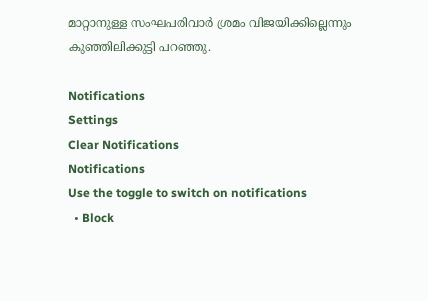മാറ്റാനുള്ള സംഘപരിവാര്‍ ശ്രമം വിജയിക്കില്ലെന്നും കുഞ്ഞിലിക്കുട്ടി പറഞ്ഞു.

Notifications
Settings
Clear Notifications
Notifications
Use the toggle to switch on notifications
  • Block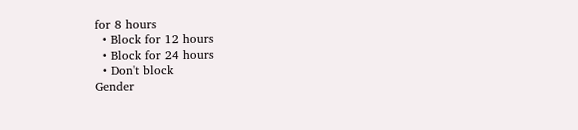for 8 hours
  • Block for 12 hours
  • Block for 24 hours
  • Don't block
Gender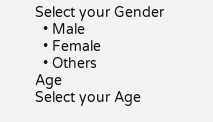Select your Gender
  • Male
  • Female
  • Others
Age
Select your Age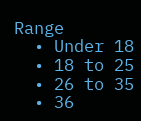Range
  • Under 18
  • 18 to 25
  • 26 to 35
  • 36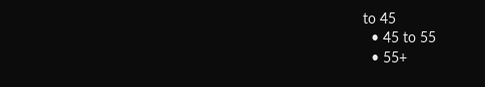to 45
  • 45 to 55
  • 55+